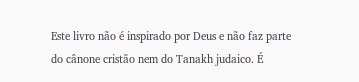Este livro não é inspirado por Deus e não faz parte do cânone cristão nem do Tanakh judaico. É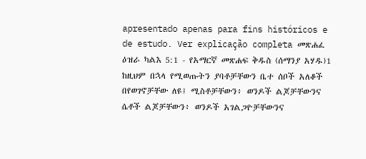apresentado apenas para fins históricos e de estudo. Ver explicação completa መጽሐፈ ዕዝራ ካልእ 5:1 - የአማርኛ መጽሐፍ ቅዱስ (ሰማንያ አሃዱ)1 ከዚህም በኋላ የሚወጡትን ያባቶቻቸውን ቤተ ሰቦች አለቆች በየወገኖቻቸው ለዩ፤ ሚስቶቻቸውን፥ ወንዶች ልጆቻቸውንና ሴቶች ልጆቻቸውን፥ ወንዶች አገልጋዮቻቸውንና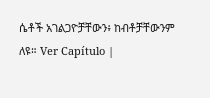ሴቶች አገልጋዮቻቸውን፥ ከብቶቻቸውንም ለዩ። Ver Capítulo |